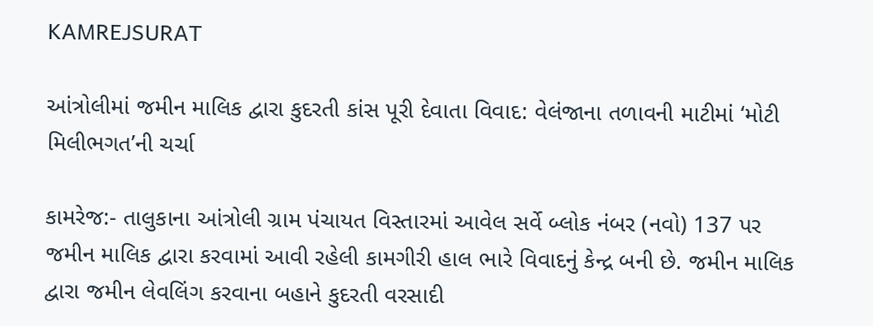KAMREJSURAT

આંત્રોલીમાં જમીન માલિક દ્વારા કુદરતી કાંસ પૂરી દેવાતા વિવાદ: વેલંજાના તળાવની માટીમાં ‘મોટી મિલીભગત’ની ચર્ચા

કામરેજ:- તાલુકાના આંત્રોલી ગ્રામ પંચાયત વિસ્તારમાં આવેલ સર્વે બ્લોક નંબર (નવો) 137 પર જમીન માલિક દ્વારા કરવામાં આવી રહેલી કામગીરી હાલ ભારે વિવાદનું કેન્દ્ર બની છે. જમીન માલિક દ્વારા જમીન લેવલિંગ કરવાના બહાને કુદરતી વરસાદી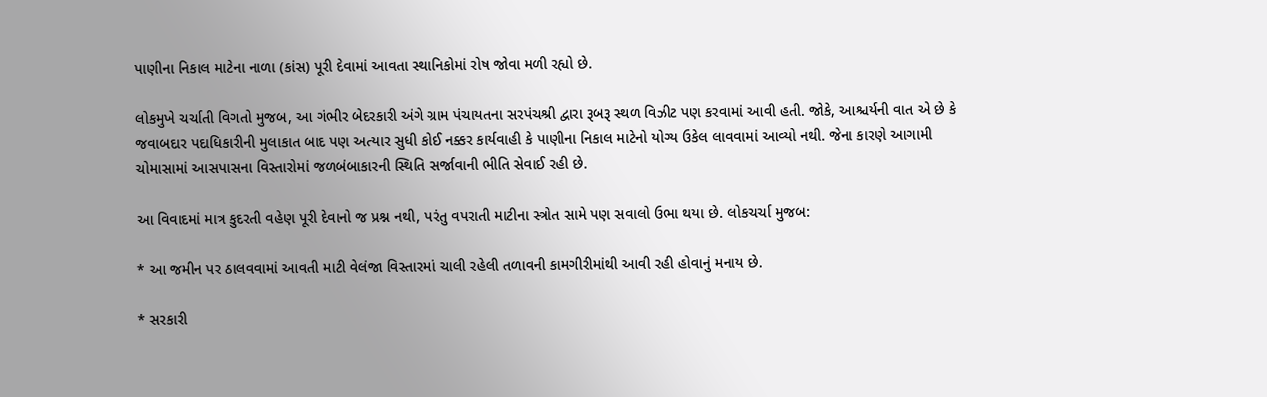પાણીના નિકાલ માટેના નાળા (કાંસ) પૂરી દેવામાં આવતા સ્થાનિકોમાં રોષ જોવા મળી રહ્યો છે.

લોકમુખે ચર્ચાતી વિગતો મુજબ, આ ગંભીર બેદરકારી અંગે ગ્રામ પંચાયતના સરપંચશ્રી દ્વારા રૂબરૂ સ્થળ વિઝીટ પણ કરવામાં આવી હતી. જોકે, આશ્ચર્યની વાત એ છે કે જવાબદાર પદાધિકારીની મુલાકાત બાદ પણ અત્યાર સુધી કોઈ નક્કર કાર્યવાહી કે પાણીના નિકાલ માટેનો યોગ્ય ઉકેલ લાવવામાં આવ્યો નથી. જેના કારણે આગામી ચોમાસામાં આસપાસના વિસ્તારોમાં જળબંબાકારની સ્થિતિ સર્જાવાની ભીતિ સેવાઈ રહી છે.

આ વિવાદમાં માત્ર કુદરતી વહેણ પૂરી દેવાનો જ પ્રશ્ન નથી, પરંતુ વપરાતી માટીના સ્ત્રોત સામે પણ સવાલો ઉભા થયા છે. લોકચર્ચા મુજબ:

* આ જમીન પર ઠાલવવામાં આવતી માટી વેલંજા વિસ્તારમાં ચાલી રહેલી તળાવની કામગીરીમાંથી આવી રહી હોવાનું મનાય છે.

* સરકારી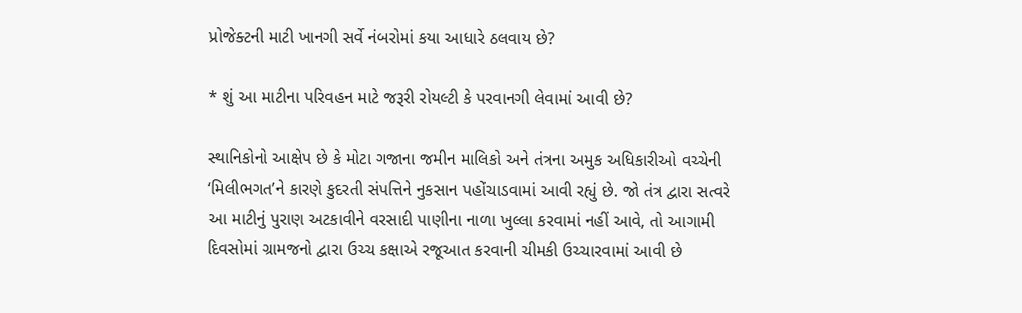પ્રોજેક્ટની માટી ખાનગી સર્વે નંબરોમાં કયા આધારે ઠલવાય છે?

* શું આ માટીના પરિવહન માટે જરૂરી રોયલ્ટી કે પરવાનગી લેવામાં આવી છે?

સ્થાનિકોનો આક્ષેપ છે કે મોટા ગજાના જમીન માલિકો અને તંત્રના અમુક અધિકારીઓ વચ્ચેની ‘મિલીભગત’ને કારણે કુદરતી સંપત્તિને નુકસાન પહોંચાડવામાં આવી રહ્યું છે. જો તંત્ર દ્વારા સત્વરે આ માટીનું પુરાણ અટકાવીને વરસાદી પાણીના નાળા ખુલ્લા કરવામાં નહીં આવે, તો આગામી દિવસોમાં ગ્રામજનો દ્વારા ઉચ્ચ કક્ષાએ રજૂઆત કરવાની ચીમકી ઉચ્ચારવામાં આવી છે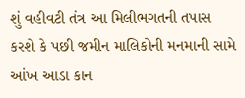શું વહીવટી તંત્ર આ મિલીભગતની તપાસ કરશે કે પછી જમીન માલિકોની મનમાની સામે આંખ આડા કાન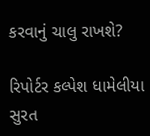કરવાનું ચાલુ રાખશે?

રિપોર્ટર કલ્પેશ ધામેલીયા સુરત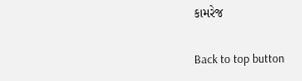કામરેજ

Back to top button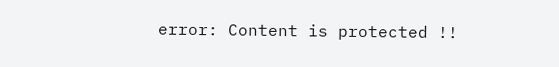error: Content is protected !!